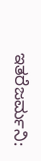ಇತರೆಜರ್ಮನಿ: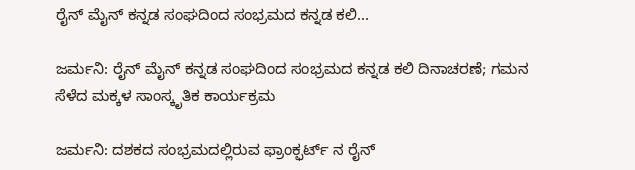ರೈನ್ ಮೈನ್ ಕನ್ನಡ ಸಂಘದಿಂದ ಸಂಭ್ರಮದ ಕನ್ನಡ ಕಲಿ...

ಜರ್ಮನಿ: ರೈನ್ ಮೈನ್ ಕನ್ನಡ ಸಂಘದಿಂದ ಸಂಭ್ರಮದ ಕನ್ನಡ ಕಲಿ ದಿನಾಚರಣೆ; ಗಮನ ಸೆಳೆದ ಮಕ್ಕಳ ಸಾಂಸ್ಕೃತಿಕ ಕಾರ್ಯಕ್ರಮ

ಜರ್ಮನಿ: ದಶಕದ ಸಂಭ್ರಮದಲ್ಲಿರುವ ಫ್ರಾಂಕ್ಫರ್ಟ್ ನ ರೈನ್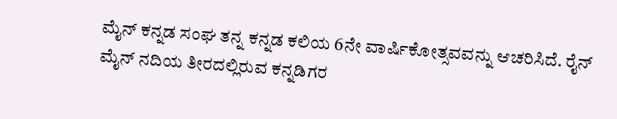ಮೈನ್ ಕನ್ನಡ ಸಂಘ ತನ್ನ ಕನ್ನಡ ಕಲಿಯ 6ನೇ ವಾರ್ಷಿಕೋತ್ಸವವನ್ನು ಆಚರಿಸಿದೆ. ರೈನ್ ಮೈನ್ ನದಿಯ ತೀರದಲ್ಲಿರುವ ಕನ್ನಡಿಗರ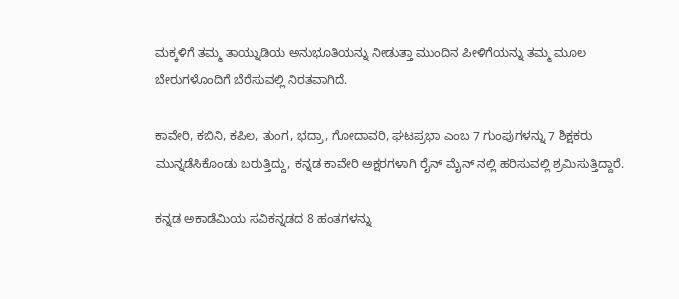ಮಕ್ಕಳಿಗೆ ತಮ್ಮ ತಾಯ್ನುಡಿಯ ಅನುಭೂತಿಯನ್ನು ನೀಡುತ್ತಾ ಮುಂದಿನ ಪೀಳಿಗೆಯನ್ನು ತಮ್ಮ ಮೂಲ ಬೇರುಗಳೊಂದಿಗೆ ಬೆರೆಸುವಲ್ಲಿ ನಿರತವಾಗಿದೆ.

ಕಾವೇರಿ, ಕಬಿನಿ, ಕಪಿಲ, ತುಂಗ, ಭದ್ರಾ, ಗೋದಾವರಿ, ಘಟಪ್ರಭಾ ಎಂಬ 7 ಗುಂಪುಗಳನ್ನು 7 ಶಿಕ್ಷಕರು ಮುನ್ನಡೆಸಿಕೊಂಡು ಬರುತ್ತಿದ್ದು, ಕನ್ನಡ ಕಾವೇರಿ ಅಕ್ಷರಗಳಾಗಿ ರೈನ್ ಮೈನ್ ನಲ್ಲಿ ಹರಿಸುವಲ್ಲಿ ಶ್ರಮಿಸುತ್ತಿದ್ದಾರೆ.

ಕನ್ನಡ ಅಕಾಡೆಮಿಯ ಸವಿಕನ್ನಡದ 8 ಹಂತಗಳನ್ನು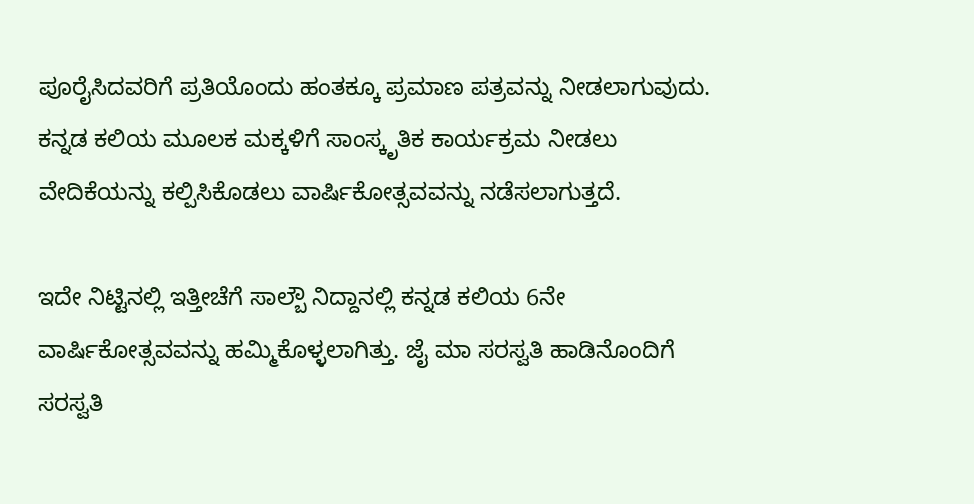ಪೂರೈಸಿದವರಿಗೆ ಪ್ರತಿಯೊಂದು ಹಂತಕ್ಕೂ ಪ್ರಮಾಣ ಪತ್ರವನ್ನು ನೀಡಲಾಗುವುದು. ಕನ್ನಡ ಕಲಿಯ ಮೂಲಕ ಮಕ್ಕಳಿಗೆ ಸಾಂಸ್ಕೃತಿಕ ಕಾರ್ಯಕ್ರಮ ನೀಡಲು ವೇದಿಕೆಯನ್ನು ಕಲ್ಪಿಸಿಕೊಡಲು ವಾರ್ಷಿಕೋತ್ಸವವನ್ನು ನಡೆಸಲಾಗುತ್ತದೆ.

ಇದೇ ನಿಟ್ಟಿನಲ್ಲಿ ಇತ್ತೀಚೆಗೆ ಸಾಲ್ಬೌ ನಿದ್ದಾನಲ್ಲಿ ಕನ್ನಡ ಕಲಿಯ 6ನೇ ವಾರ್ಷಿಕೋತ್ಸವವನ್ನು ಹಮ್ಮಿಕೊಳ್ಳಲಾಗಿತ್ತು. ಜೈ ಮಾ ಸರಸ್ವತಿ ಹಾಡಿನೊಂದಿಗೆ ಸರಸ್ವತಿ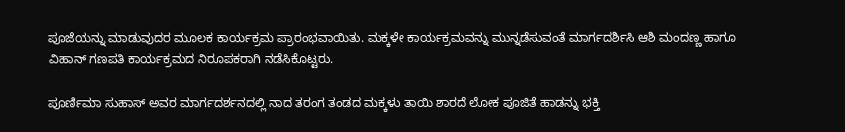ಪೂಜೆಯನ್ನು ಮಾಡುವುದರ ಮೂಲಕ ಕಾರ್ಯಕ್ರಮ ಪ್ರಾರಂಭವಾಯಿತು. ಮಕ್ಕಳೇ ಕಾರ್ಯಕ್ರಮವನ್ನು ಮುನ್ನಡೆಸುವಂತೆ ಮಾರ್ಗದರ್ಶಿಸಿ ಆಶಿ ಮಂದಣ್ಣ ಹಾಗೂ ವಿಹಾನ್ ಗಣಪತಿ ಕಾರ್ಯಕ್ರಮದ ನಿರೂಪಕರಾಗಿ ನಡೆಸಿಕೊಟ್ಟರು.

ಪೂರ್ಣಿಮಾ ಸುಹಾಸ್ ಅವರ ಮಾರ್ಗದರ್ಶನದಲ್ಲಿ ನಾದ ತರಂಗ ತಂಡದ ಮಕ್ಕಳು ತಾಯಿ ಶಾರದೆ ಲೋಕ ಪೂಜಿತೆ ಹಾಡನ್ನು ಭಕ್ತಿ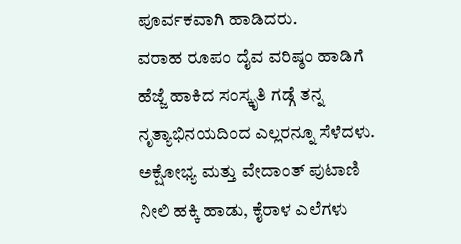ಪೂರ್ವಕವಾಗಿ ಹಾಡಿದರು.
ವರಾಹ ರೂಪಂ ದೈವ ವರಿಷ್ಠಂ ಹಾಡಿಗೆ ಹೆಜ್ಜೆ ಹಾಕಿದ ಸಂಸ್ಕೃತಿ ಗಡ್ಗೆ ತನ್ನ ನೃತ್ಯಾಭಿನಯದಿಂದ ಎಲ್ಲರನ್ನೂ ಸೆಳೆದಳು. ಅಕ್ಷೋಭ್ಯ ಮತ್ತು ವೇದಾಂತ್ ಪುಟಾಣಿ ನೀಲಿ ಹಕ್ಕಿ ಹಾಡು, ಕೈರಾಳ ಎಲೆಗಳು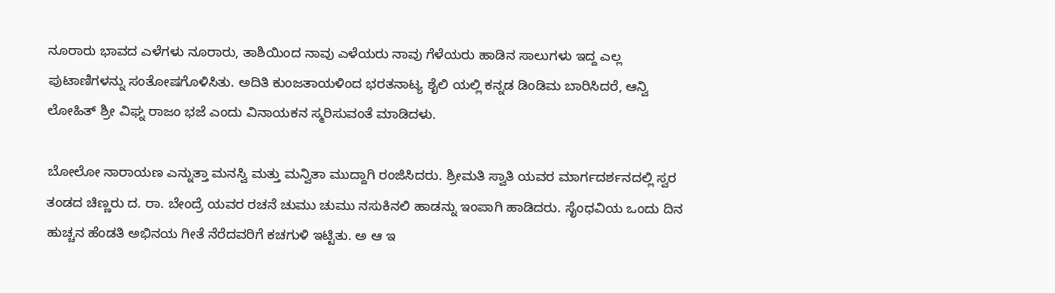ನೂರಾರು ಭಾವದ ಎಳೆಗಳು ನೂರಾರು, ತಾಶಿಯಿಂದ ನಾವು ಎಳೆಯರು ನಾವು ಗೆಳೆಯರು ಹಾಡಿನ ಸಾಲುಗಳು ಇದ್ದ ಎಲ್ಲ ಪುಟಾಣಿಗಳನ್ನು ಸಂತೋಷಗೊಳಿಸಿತು. ಅದಿತಿ ಕುಂಜತಾಯಳಿಂದ ಭರತನಾಟ್ಯ ಶೈಲಿ ಯಲ್ಲಿ ಕನ್ನಡ ಡಿಂಡಿಮ ಬಾರಿಸಿದರೆ, ಆನ್ವಿ ಲೋಹಿತ್ ಶ್ರೀ ವಿಘ್ನ ರಾಜಂ ಭಜೆ ಎಂದು ವಿನಾಯಕನ ಸ್ಮರಿಸುವಂತೆ ಮಾಡಿದಳು.

ಬೋಲೋ ನಾರಾಯಣ ಎನ್ನುತ್ತಾ ಮನಸ್ವಿ ಮತ್ತು ಮನ್ವಿತಾ ಮುದ್ದಾಗಿ ರಂಜಿಸಿದರು. ಶ್ರೀಮತಿ ಸ್ವಾತಿ ಯವರ ಮಾರ್ಗದರ್ಶನದಲ್ಲಿ ಸ್ವರ ತಂಡದ ಚಿಣ್ಣರು ದ. ರಾ. ಬೇಂದ್ರೆ ಯವರ ರಚನೆ ಚುಮು ಚುಮು ನಸುಕಿನಲಿ ಹಾಡನ್ನು ಇಂಪಾಗಿ ಹಾಡಿದರು. ಸೈಂಧವಿಯ ಒಂದು ದಿನ ಹುಚ್ಚನ ಹೆಂಡತಿ ಅಭಿನಯ ಗೀತೆ ನೆರೆದವರಿಗೆ ಕಚಗುಳಿ ಇಟ್ಟಿತು. ಅ ಆ ಇ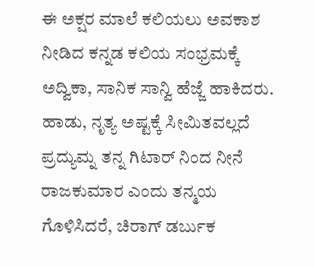ಈ ಅಕ್ಷರ ಮಾಲೆ ಕಲಿಯಲು ಅವಕಾಶ ನೀಡಿದ ಕನ್ನಡ ಕಲಿಯ ಸಂಭ್ರಮಕ್ಕೆ ಅದ್ವಿಕಾ, ಸಾನಿಕ ಸಾನ್ವಿ ಹೆಜ್ಜೆ ಹಾಕಿದರು. ಹಾಡು, ನೃತ್ಯ ಅಷ್ಟಕ್ಕೆ ಸೀಮಿತವಲ್ಲದೆ ಪ್ರದ್ಯುಮ್ನ ತನ್ನ ಗಿಟಾರ್ ನಿಂದ ನೀನೆ ರಾಜಕುಮಾರ ಎಂದು ತನ್ಮಯ ಗೊಳಿಸಿದರೆ, ಚಿರಾಗ್ ಡರ್ಬುಕ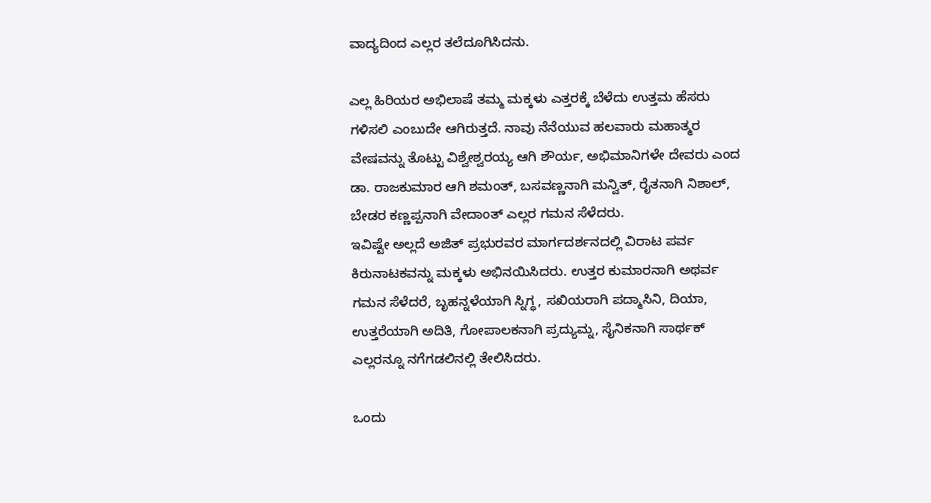ವಾದ್ಯದಿಂದ ಎಲ್ಲರ ತಲೆದೂಗಿಸಿದನು.

ಎಲ್ಲ ಹಿರಿಯರ ಅಭಿಲಾಷೆ ತಮ್ಮ ಮಕ್ಕಳು ಎತ್ತರಕ್ಕೆ ಬೆಳೆದು ಉತ್ತಮ ಹೆಸರು ಗಳಿಸಲಿ ಎಂಬುದೇ ಆಗಿರುತ್ತದೆ. ನಾವು ನೆನೆಯುವ ಹಲವಾರು ಮಹಾತ್ಮರ ವೇಷವನ್ನು ತೊಟ್ಟು ವಿಶ್ವೇಶ್ವರಯ್ಯ ಆಗಿ ಶೌರ್ಯ, ಅಭಿಮಾನಿಗಳೇ ದೇವರು ಎಂದ ಡಾ. ರಾಜಕುಮಾರ ಆಗಿ ಶಮಂತ್, ಬಸವಣ್ಣನಾಗಿ ಮನ್ವಿತ್, ರೈತನಾಗಿ ನಿಶಾಲ್, ಬೇಡರ ಕಣ್ಣಪ್ಪನಾಗಿ ವೇದಾಂತ್ ಎಲ್ಲರ ಗಮನ ಸೆಳೆದರು.
ಇವಿಷ್ಟೇ ಅಲ್ಲದೆ ಅಜಿತ್ ಪ್ರಭುರವರ ಮಾರ್ಗದರ್ಶನದಲ್ಲಿ ವಿರಾಟ ಪರ್ವ ಕಿರುನಾಟಕವನ್ನು ಮಕ್ಕಳು ಅಭಿನಯಿಸಿದರು. ಉತ್ತರ ಕುಮಾರನಾಗಿ ಅಥರ್ವ ಗಮನ ಸೆಳೆದರೆ, ಬೃಹನ್ನಳೆಯಾಗಿ ಸ್ನಿಗ್ಧ, ಸಖಿಯರಾಗಿ ಪದ್ಮಾಸಿನಿ, ದಿಯಾ, ಉತ್ತರೆಯಾಗಿ ಅದಿತಿ, ಗೋಪಾಲಕನಾಗಿ ಪ್ರದ್ಯುಮ್ನ, ಸೈನಿಕನಾಗಿ ಸಾರ್ಥಕ್ ಎಲ್ಲರನ್ನೂ ನಗೆಗಡಲಿನಲ್ಲಿ ತೇಲಿಸಿದರು.

ಒಂದು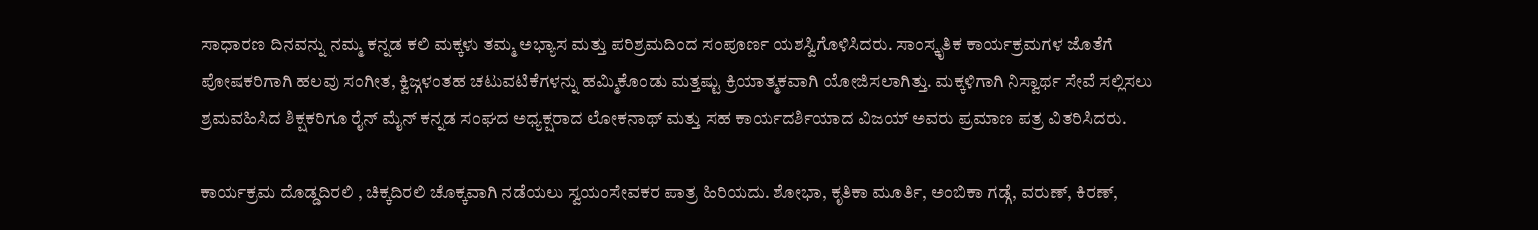ಸಾಧಾರಣ ದಿನವನ್ನು ನಮ್ಮ ಕನ್ನಡ ಕಲಿ ಮಕ್ಕಳು ತಮ್ಮ ಅಭ್ಯಾಸ ಮತ್ತು ಪರಿಶ್ರಮದಿಂದ ಸಂಪೂರ್ಣ ಯಶಸ್ವಿಗೊಳಿಸಿದರು. ಸಾಂಸ್ಕೃತಿಕ ಕಾರ್ಯಕ್ರಮಗಳ ಜೊತೆಗೆ ಪೋಷಕರಿಗಾಗಿ ಹಲವು ಸಂಗೀತ, ಕ್ವಿಜ್ಗಳಂತಹ ಚಟುವಟಿಕೆಗಳನ್ನು ಹಮ್ಮಿಕೊಂಡು ಮತ್ತಷ್ಟು ಕ್ರಿಯಾತ್ಮಕವಾಗಿ ಯೋಜಿಸಲಾಗಿತ್ತು. ಮಕ್ಕಳಿಗಾಗಿ ನಿಸ್ವಾರ್ಥ ಸೇವೆ ಸಲ್ಲಿಸಲು ಶ್ರಮವಹಿಸಿದ ಶಿಕ್ಷಕರಿಗೂ ರೈನ್ ಮೈನ್ ಕನ್ನಡ ಸಂಘದ ಅಧ್ಯಕ್ಷರಾದ ಲೋಕನಾಥ್ ಮತ್ತು ಸಹ ಕಾರ್ಯದರ್ಶಿಯಾದ ವಿಜಯ್ ಅವರು ಪ್ರಮಾಣ ಪತ್ರ ವಿತರಿಸಿದರು.

ಕಾರ್ಯಕ್ರಮ ದೊಡ್ಡದಿರಲಿ , ಚಿಕ್ಕದಿರಲಿ ಚೊಕ್ಕವಾಗಿ ನಡೆಯಲು ಸ್ವಯಂಸೇವಕರ ಪಾತ್ರ ಹಿರಿಯದು. ಶೋಭಾ, ಕೃತಿಕಾ ಮೂರ್ತಿ, ಅಂಬಿಕಾ ಗಡ್ಗೆ, ವರುಣ್, ಕಿರಣ್,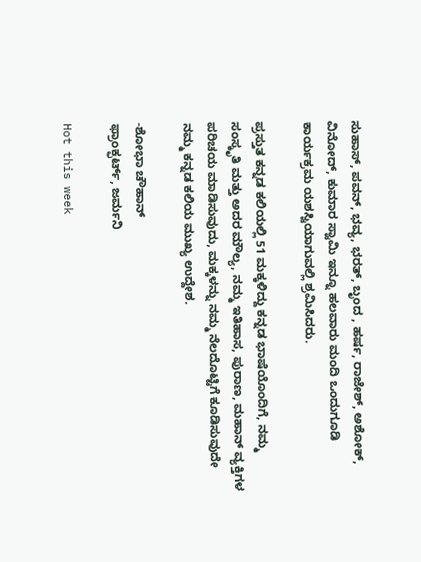ಸುಹಾಸ್, ಪವನ್, ಭವ್ಯ, ಭರತ್, ಬೃಂದ , ಹರ್ಷ, ರಾಜೇಶ್, ಅಶೋಕ್, ವಿನೋದ್, ಕುಮಾರ ಸ್ವಾಮಿ ಇನ್ನೂ ಹಲವಾರು ಮಂದಿ ಒಂದುಗೂಡಿ ಕಾರ್ಯಕ್ರಮ ಯಶಸ್ವಿಯಾಗುವಲ್ಲಿ ಶ್ರಮಿಸಿದರು.

ಪ್ರಸ್ತುತ ಕನ್ನಡ ಕಲಿಯಲ್ಲಿ 51 ಮಕ್ಕಳಿದ್ದು ಕನ್ನಡ ಭಾಷೆಯೊಂದಿಗೆ, ನಮ್ಮ ಸಂಸ್ಕೃತಿ ಮತ್ತು ಅದರ ಮೌಲ್ಯ, ನಮ್ಮ ಇತಿಹಾಸ, ಪುರಾಣ, ಮಹಾನ್ ವ್ಯಕ್ತಿಗಳ ಪರಿಚಯ ಮಾಡಿಸುವುದು, ಮಕ್ಕಳನ್ನು ನಮ್ಮ ನೆಲದೊಟ್ಟಿಗೆ ಕೂಡಿಸುವುದೇ ನಮ್ಮ ಕನ್ನಡ ಕಲಿಯ ಮುಖ್ಯ ಉದ್ದೇಶ.

-ಶೋಭಾ ಚೌಹಾನ್
ಫ್ರಾಂಕ್ಫರ್ಟ್, ಜರ್ಮನಿ

Hot this week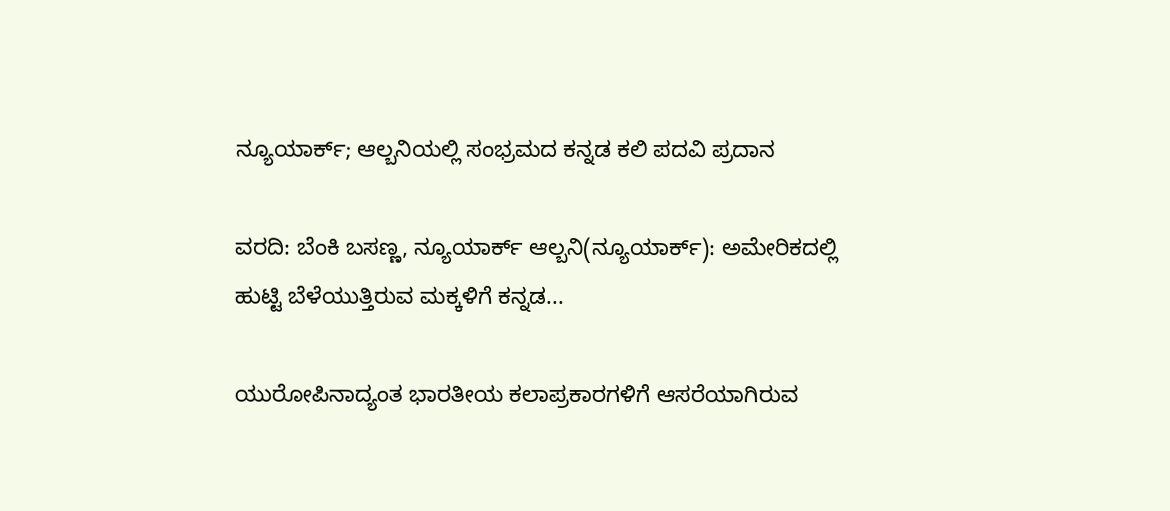ನ್ಯೂಯಾರ್ಕ್; ಆಲ್ಬನಿಯಲ್ಲಿ ಸಂಭ್ರಮದ ಕನ್ನಡ ಕಲಿ ಪದವಿ ಪ್ರದಾನ

ವರದಿ: ಬೆಂಕಿ ಬಸಣ್ಣ, ನ್ಯೂಯಾರ್ಕ್ ಆಲ್ಬನಿ(ನ್ಯೂಯಾರ್ಕ್): ಅಮೇರಿಕದಲ್ಲಿ ಹುಟ್ಟಿ ಬೆಳೆಯುತ್ತಿರುವ ಮಕ್ಕಳಿಗೆ ಕನ್ನಡ...

ಯುರೋಪಿನಾದ್ಯಂತ ಭಾರತೀಯ ಕಲಾಪ್ರಕಾರಗಳಿಗೆ ಆಸರೆಯಾಗಿರುವ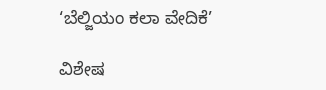‘ಬೆಲ್ಜಿಯಂ ಕಲಾ ವೇದಿಕೆ’

ವಿಶೇಷ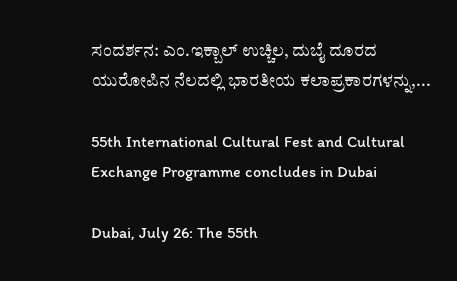ಸಂದರ್ಶನ: ಎಂ.ಇಕ್ಬಾಲ್ ಉಚ್ಚಿಲ, ದುಬೈ ದೂರದ ಯುರೋಪಿನ ನೆಲದಲ್ಲಿ ಭಾರತೀಯ ಕಲಾಪ್ರಕಾರಗಳನ್ನು,...

55th International Cultural Fest and Cultural Exchange Programme concludes in Dubai

Dubai, July 26: The 55th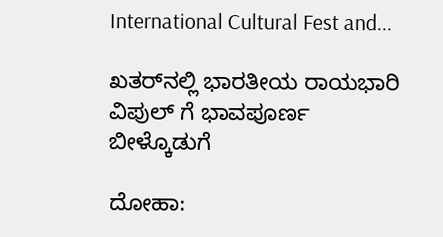International Cultural Fest and...

ಖತರ್‌ನಲ್ಲಿ ಭಾರತೀಯ ರಾಯಭಾರಿ ವಿಪುಲ್ ಗೆ ಭಾವಪೂರ್ಣ ಬೀಳ್ಕೊಡುಗೆ

ದೋಹಾ: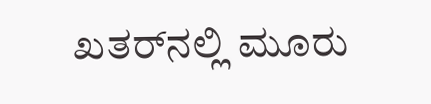ಖತರ್‌ನಲ್ಲಿ ಮೂರು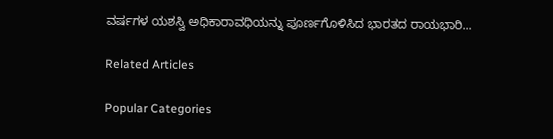ವರ್ಷಗಳ ಯಶಸ್ವಿ ಅಧಿಕಾರಾವಧಿಯನ್ನು ಪೂರ್ಣಗೊಳಿಸಿದ ಭಾರತದ ರಾಯಭಾರಿ...

Related Articles

Popular Categories